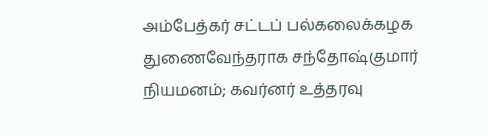அம்பேத்கர் சட்டப் பல்கலைக்கழக துணைவேந்தராக சந்தோஷ்குமார் நியமனம்; கவர்னர் உத்தரவு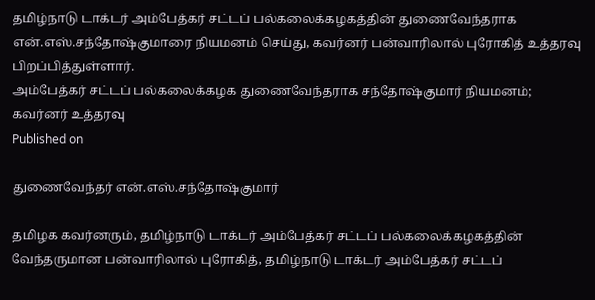தமிழ்நாடு டாக்டர் அம்பேத்கர் சட்டப் பல்கலைக்கழகத்தின் துணைவேந்தராக என்.எஸ்.சந்தோஷ்குமாரை நியமனம் செய்து, கவர்னர் பன்வாரிலால் புரோகித் உத்தரவு பிறப்பித்துள்ளார்.
அம்பேத்கர் சட்டப் பல்கலைக்கழக துணைவேந்தராக சந்தோஷ்குமார் நியமனம்; கவர்னர் உத்தரவு
Published on

துணைவேந்தர் என்.எஸ்.சந்தோஷ்குமார்

தமிழக கவர்னரும், தமிழ்நாடு டாக்டர் அம்பேத்கர் சட்டப் பல்கலைக்கழகத்தின் வேந்தருமான பன்வாரிலால் புரோகித், தமிழ்நாடு டாக்டர் அம்பேத்கர் சட்டப்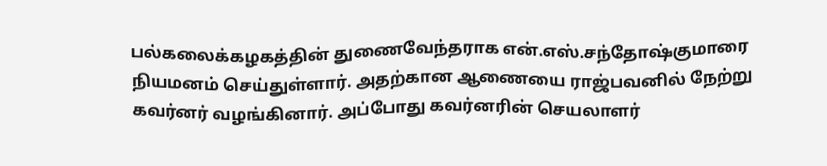பல்கலைக்கழகத்தின் துணைவேந்தராக என்.எஸ்.சந்தோஷ்குமாரை நியமனம் செய்துள்ளார். அதற்கான ஆணையை ராஜ்பவனில் நேற்று கவர்னர் வழங்கினார். அப்போது கவர்னரின் செயலாளர்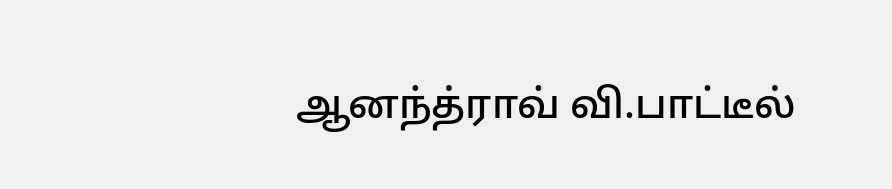ஆனந்த்ராவ் வி.பாட்டீல்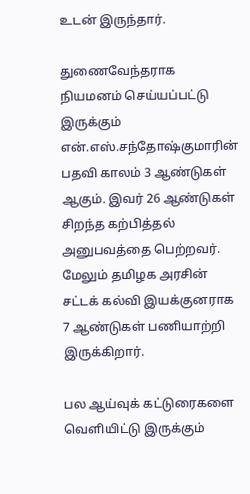உடன் இருந்தார்.

துணைவேந்தராக நியமனம் செய்யப்பட்டு இருக்கும் என்.எஸ்.சந்தோஷ்குமாரின் பதவி காலம் 3 ஆண்டுகள் ஆகும். இவர் 26 ஆண்டுகள் சிறந்த கற்பித்தல் அனுபவத்தை பெற்றவர். மேலும் தமிழக அரசின் சட்டக் கல்வி இயக்குனராக 7 ஆண்டுகள் பணியாற்றி இருக்கிறார்.

பல ஆய்வுக் கட்டுரைகளை வெளியிட்டு இருக்கும்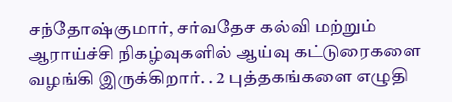சந்தோஷ்குமார், சர்வதேச கல்வி மற்றும் ஆராய்ச்சி நிகழ்வுகளில் ஆய்வு கட்டுரைகளை வழங்கி இருக்கிறார். . 2 புத்தகங்களை எழுதி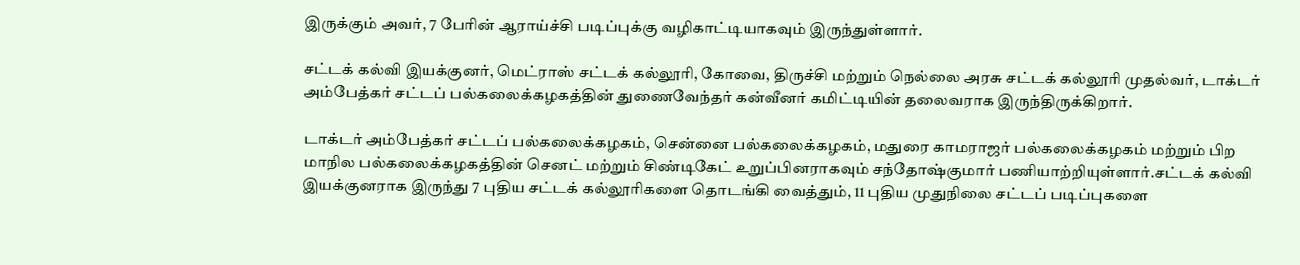இருக்கும் அவர், 7 பேரின் ஆராய்ச்சி படிப்புக்கு வழிகாட்டியாகவும் இருந்துள்ளார்.

சட்டக் கல்வி இயக்குனர், மெட்ராஸ் சட்டக் கல்லூரி, கோவை, திருச்சி மற்றும் நெல்லை அரசு சட்டக் கல்லூரி முதல்வர், டாக்டர் அம்பேத்கர் சட்டப் பல்கலைக்கழகத்தின் துணைவேந்தர் கன்வீனர் கமிட்டியின் தலைவராக இருந்திருக்கிறார்.

டாக்டர் அம்பேத்கர் சட்டப் பல்கலைக்கழகம், சென்னை பல்கலைக்கழகம், மதுரை காமராஜர் பல்கலைக்கழகம் மற்றும் பிற மாநில பல்கலைக்கழகத்தின் செனட் மற்றும் சிண்டிகேட் உறுப்பினராகவும் சந்தோஷ்குமார் பணியாற்றியுள்ளார்.சட்டக் கல்வி இயக்குனராக இருந்து 7 புதிய சட்டக் கல்லூரிகளை தொடங்கி வைத்தும், 11 புதிய முதுநிலை சட்டப் படிப்புகளை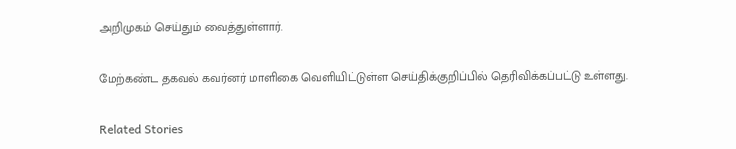அறிமுகம் செய்தும் வைத்துள்ளார்.

மேற்கண்ட தகவல் கவர்னர் மாளிகை வெளியிட்டுள்ள செய்திக்குறிப்பில் தெரிவிக்கப்பட்டு உள்ளது.

Related Stories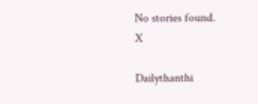No stories found.
X

Dailythanthi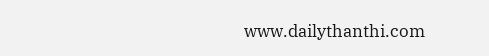www.dailythanthi.com